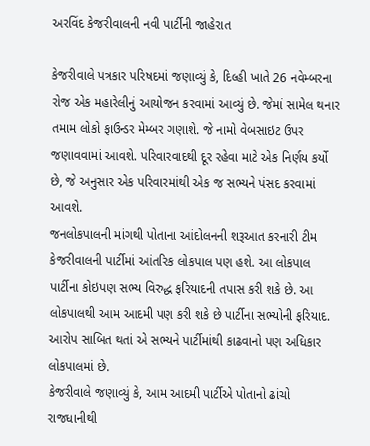અરવિંદ કેજરીવાલની નવી પાર્ટીની જાહેરાત

કેજરીવાલે પત્રકાર પરિષદમાં જણાવ્યું કે, દિલ્હી ખાતે 26 નવેમ્બરના રોજ એક મહારેલીનું આયોજન કરવામાં આવ્યું છે. જેમાં સામેલ થનાર તમામ લોકો ફાઉન્ડર મેમ્બર ગણાશે. જે નામો વેબસાઇટ ઉપર જણાવવામાં આવશે. પરિવારવાદથી દૂર રહેવા માટે એક નિર્ણય કર્યો છે, જે અનુસાર એક પરિવારમાંથી એક જ સભ્યને પંસદ કરવામાં આવશે.
જનલોકપાલની માંગથી પોતાના આંદોલનની શરૂઆત કરનારી ટીમ કેજરીવાલની પાર્ટીમાં આંતરિક લોકપાલ પણ હશે. આ લોકપાલ પાર્ટીના કોઇપણ સભ્ય વિરુદ્ધ ફરિયાદની તપાસ કરી શકે છે. આ લોકપાલથી આમ આદમી પણ કરી શકે છે પાર્ટીના સભ્યોની ફરિયાદ. આરોપ સાબિત થતાં એ સભ્યને પાર્ટીમાંથી કાઢવાનો પણ અધિકાર લોકપાલમાં છે.
કેજરીવાલે જણાવ્યું કે, આમ આદમી પાર્ટીએ પોતાનો ઢાંચો રાજધાનીથી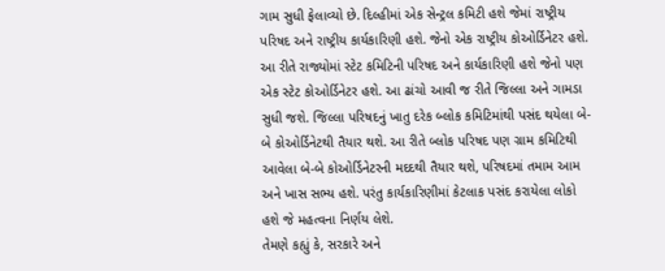ગામ સુધી ફેલાવ્યો છે. દિલ્હીમાં એક સેન્ટ્રલ કમિટી હશે જેમાં રાષ્ટ્રીય પરિષદ અને રાષ્ટ્રીય કાર્યકારિણી હશે. જેનો એક રાષ્ટ્રીય કોઓર્ડિનેટર હશે. આ રીતે રાજ્યોમાં સ્ટેટ કમિટિની પરિષદ અને કાર્યકારિણી હશે જેનો પણ એક સ્ટેટ કોઓર્ડિનેટર હશે. આ ઢાંચો આવી જ રીતે જિલ્લા અને ગામડા સુધી જશે. જિલ્લા પરિષદનું ખાતુ દરેક બ્લોક કમિટિમાંથી પસંદ થયેલા બે-બે કોઓર્ડિનેટથી તૈયાર થશે. આ રીતે બ્લોક પરિષદ પણ ગ્રામ કમિટિથી આવેલા બે-બે કોઓર્ડિનેટરની મદદથી તૈયાર થશે, પરિષદમાં તમામ આમ અને ખાસ સભ્ય હશે. પરંતુ કાર્યકારિણીમાં કેટલાક પસંદ કરાયેલા લોકો હશે જે મહત્વના નિર્ણય લેશે.
તેમણે કહ્યું કે, સરકારે અને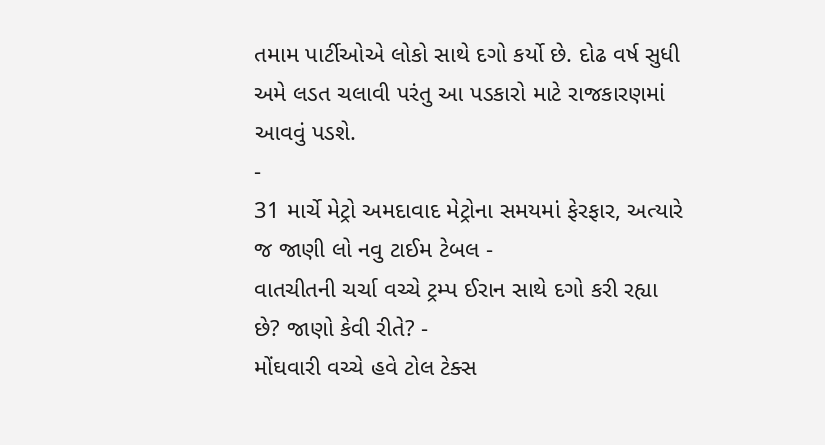તમામ પાર્ટીઓએ લોકો સાથે દગો કર્યો છે. દોઢ વર્ષ સુધી અમે લડત ચલાવી પરંતુ આ પડકારો માટે રાજકારણમાં આવવું પડશે.
-
31 માર્ચે મેટ્રો અમદાવાદ મેટ્રોના સમયમાં ફેરફાર, અત્યારે જ જાણી લો નવુ ટાઈમ ટેબલ -
વાતચીતની ચર્ચા વચ્ચે ટ્રમ્પ ઈરાન સાથે દગો કરી રહ્યા છે? જાણો કેવી રીતે? -
મોંઘવારી વચ્ચે હવે ટોલ ટેક્સ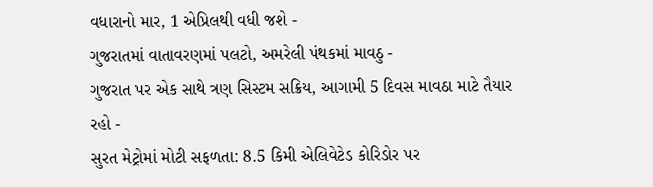વધારાનો માર, 1 એપ્રિલથી વધી જશે -
ગુજરાતમાં વાતાવરણમાં પલટો, અમરેલી પંથકમાં માવઠુ -
ગુજરાત પર એક સાથે ત્રણ સિસ્ટમ સક્રિય, આગામી 5 દિવસ માવઠા માટે તૈયાર રહો -
સુરત મેટ્રોમાં મોટી સફળતા: 8.5 કિમી એલિવેટેડ કોરિડોર પર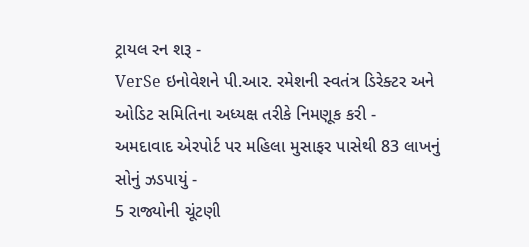ટ્રાયલ રન શરૂ -
VerSe ઇનોવેશને પી.આર. રમેશની સ્વતંત્ર ડિરેક્ટર અને ઓડિટ સમિતિના અધ્યક્ષ તરીકે નિમણૂક કરી -
અમદાવાદ એરપોર્ટ પર મહિલા મુસાફર પાસેથી 83 લાખનું સોનું ઝડપાયું -
5 રાજ્યોની ચૂંટણી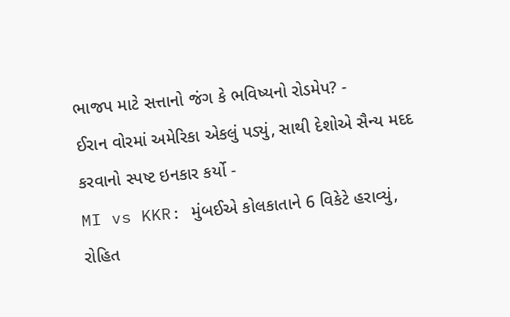ભાજપ માટે સત્તાનો જંગ કે ભવિષ્યનો રોડમેપ? -
ઈરાન વોરમાં અમેરિકા એકલું પડ્યું, સાથી દેશોએ સૈન્ય મદદ કરવાનો સ્પષ્ટ ઇનકાર કર્યો -
MI vs KKR: મુંબઈએ કોલકાતાને 6 વિકેટે હરાવ્યું, રોહિત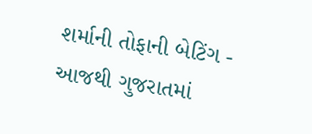શર્માની તોફાની બેટિંગ -
આજથી ગુજરાતમાં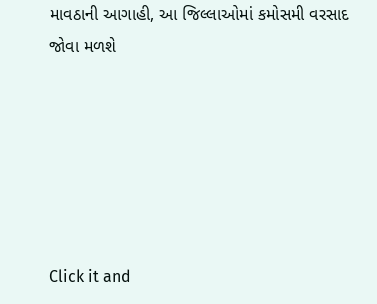માવઠાની આગાહી, આ જિલ્લાઓમાં કમોસમી વરસાદ જોવા મળશે






Click it and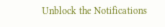Unblock the Notifications